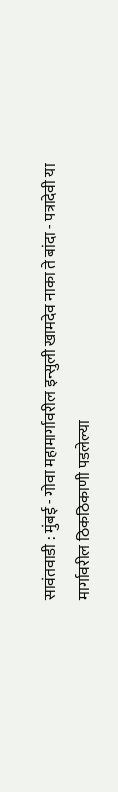सावंतवाडी : मुंबई - गोवा महामार्गावरील इन्सुली खामदेव नाका ते बांदा - पत्रादेवी या मार्गावरील ठिकठिकाणी पडलेल्या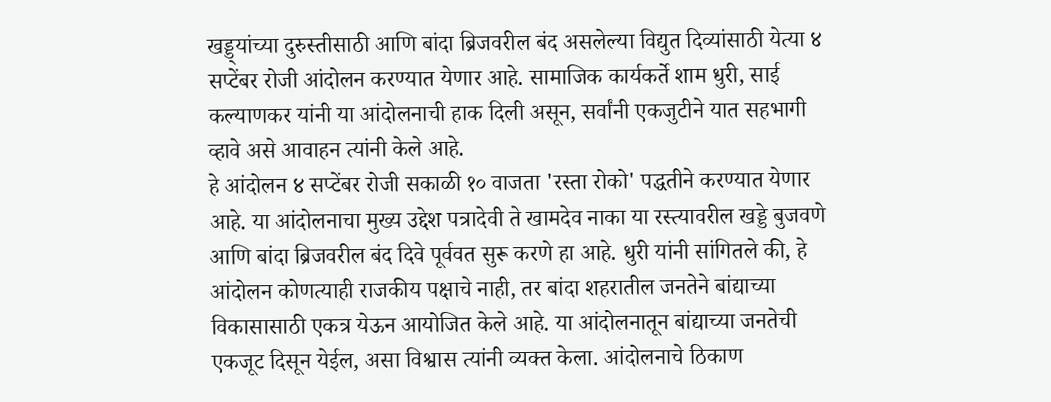खड्ड्यांच्या दुरुस्तीसाठी आणि बांदा ब्रिजवरील बंद असलेल्या विद्युत दिव्यांसाठी येत्या ४ सप्टेंबर रोजी आंदोलन करण्यात येणार आहे. सामाजिक कार्यकर्ते शाम धुरी, साई कल्याणकर यांनी या आंदोलनाची हाक दिली असून, सर्वांनी एकजुटीने यात सहभागी व्हावे असे आवाहन त्यांनी केले आहे.
हे आंदोलन ४ सप्टेंबर रोजी सकाळी १० वाजता 'रस्ता रोको' पद्धतीने करण्यात येणार आहे. या आंदोलनाचा मुख्य उद्देश पत्रादेवी ते खामदेव नाका या रस्त्यावरील खड्डे बुजवणे आणि बांदा ब्रिजवरील बंद दिवे पूर्ववत सुरू करणे हा आहे. धुरी यांनी सांगितले की, हे आंदोलन कोणत्याही राजकीय पक्षाचे नाही, तर बांदा शहरातील जनतेने बांद्याच्या विकासासाठी एकत्र येऊन आयोजित केले आहे. या आंदोलनातून बांद्याच्या जनतेची एकजूट दिसून येईल, असा विश्वास त्यांनी व्यक्त केला. आंदोलनाचे ठिकाण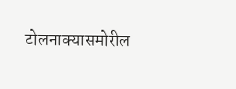टोलनाक्यासमोरील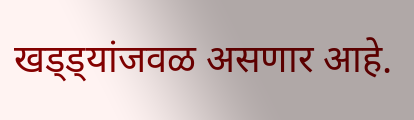खड्ड्यांजवळ असणार आहे.